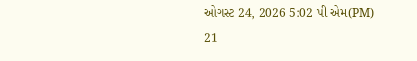ઓગસ્ટ 24, 2026 5:02 પી એમ(PM)
21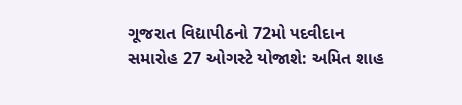ગૂજરાત વિદ્યાપીઠનો 72મો પદવીદાન સમારોહ 27 ઓગસ્ટે યોજાશે: અમિત શાહ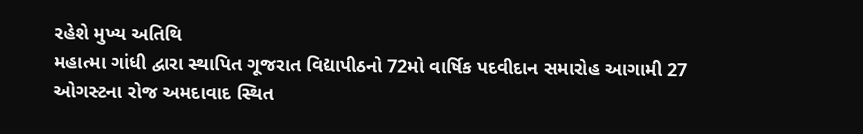રહેશે મુખ્ય અતિથિ
મહાત્મા ગાંધી દ્વારા સ્થાપિત ગૂજરાત વિદ્યાપીઠનો 72મો વાર્ષિક પદવીદાન સમારોહ આગામી 27 ઓગસ્ટના રોજ અમદાવાદ સ્થિત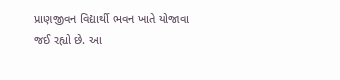પ્રાણજીવન વિદ્યાર્થી ભવન ખાતે યોજાવા જઈ રહ્યો છે. આ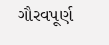ગૌરવપૂર્ણ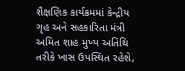શૈક્ષણિક કાર્યક્રમમાં કેન્દ્રીય ગૃહ અને સહકારિતા મંત્રી અમિત શાહ મુખ્ય અતિથિ તરીકે ખાસ ઉપસ્થિત રહેશે,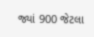જ્યાં 900 જેટલા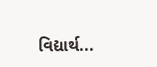વિદ્યાર્થ...